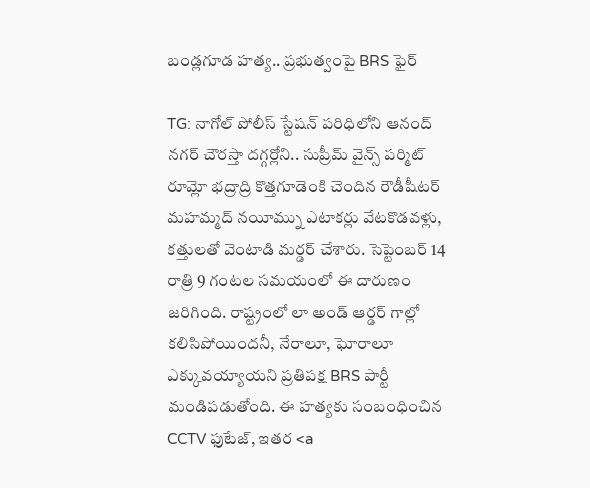బండ్లగూడ హత్య.. ప్రభుత్వంపై BRS ఫైర్

TG: నాగోల్ పోలీస్ స్టేషన్ పరిధిలోని ఆనంద్ నగర్ చౌరస్తా దగ్గర్లోని.. సుప్రీమ్ వైన్స్ పర్మిట్ రూమ్లో భద్రాద్రి కొత్తగూడెంకి చెందిన రౌడీషీటర్ మహమ్మద్ నయీమ్ను ఎటాకర్లు వేటకొడవళ్లు, కత్తులతో వెంటాడి మర్డర్ చేశారు. సెప్టెంబర్ 14 రాత్రి 9 గంటల సమయంలో ఈ దారుణం జరిగింది. రాష్ట్రంలో లా అండ్ ఆర్డర్ గాల్లో కలిసిపోయిందనీ, నేరాలూ, ఘోరాలూ ఎక్కువయ్యాయని ప్రతిపక్ష BRS పార్టీ మండిపడుతోంది. ఈ హత్యకు సంబంధించిన CCTV ఫుటేజ్, ఇతర <a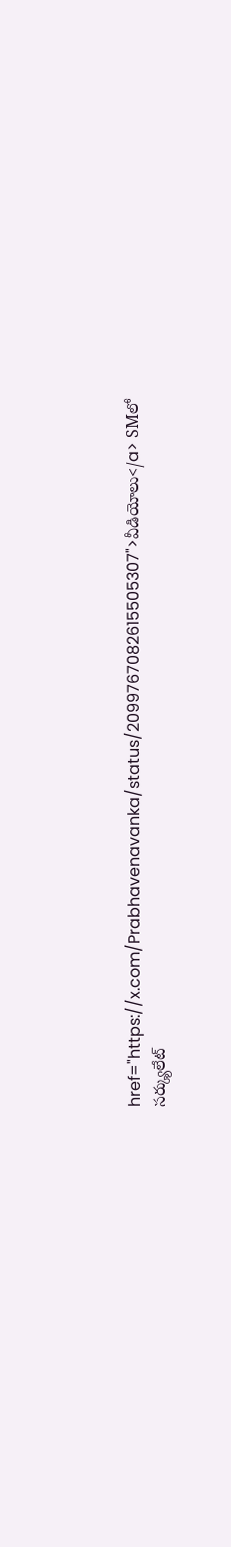href="https://x.com/Prabhavenavanka/status/2099767082615505307">వీడియోలు</a> SMలో సర్క్యులేట్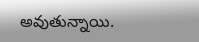అవుతున్నాయి.